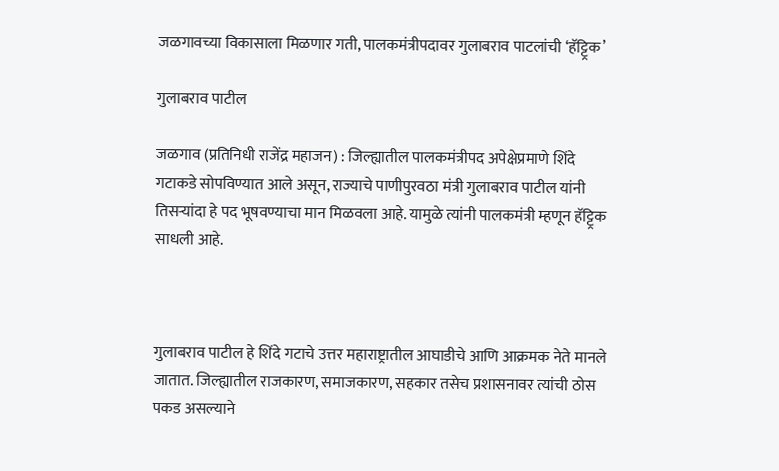जळगावच्या विकासाला मिळणार गती, पालकमंत्रीपदावर गुलाबराव पाटलांची ‘हॅट्ट्रिक’

गुलाबराव पाटील

जळगाव (प्रतिनिधी राजेंद्र महाजन) : जिल्ह्यातील पालकमंत्रीपद अपेक्षेप्रमाणे शिंदे गटाकडे सोपविण्यात आले असून, राज्याचे पाणीपुरवठा मंत्री गुलाबराव पाटील यांनी तिसऱ्यांदा हे पद भूषवण्याचा मान मिळवला आहे. यामुळे त्यांनी पालकमंत्री म्हणून हॅट्ट्रिक साधली आहे.



गुलाबराव पाटील हे शिंदे गटाचे उत्तर महाराष्ट्रातील आघाडीचे आणि आक्रमक नेते मानले जातात. जिल्ह्यातील राजकारण, समाजकारण, सहकार तसेच प्रशासनावर त्यांची ठोस पकड असल्याने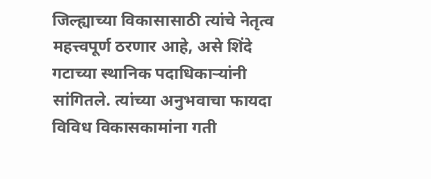जिल्ह्याच्या विकासासाठी त्यांचे नेतृत्व महत्त्वपूर्ण ठरणार आहे, असे शिंदे गटाच्या स्थानिक पदाधिकाऱ्यांनी सांगितले. त्यांच्या अनुभवाचा फायदा विविध विकासकामांना गती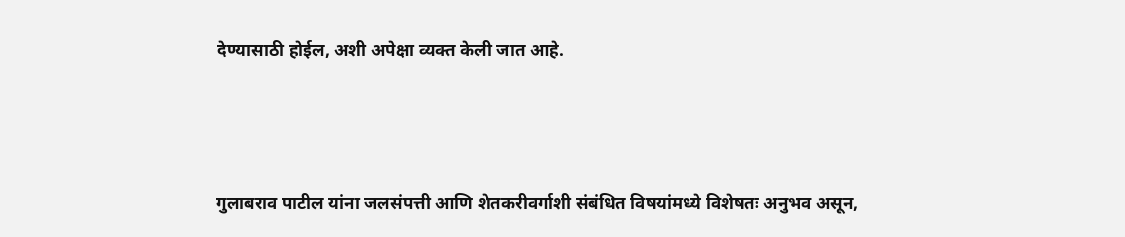देण्यासाठी होईल, अशी अपेक्षा व्यक्त केली जात आहे.



गुलाबराव पाटील यांना जलसंपत्ती आणि शेतकरीवर्गाशी संबंधित विषयांमध्ये विशेषतः अनुभव असून,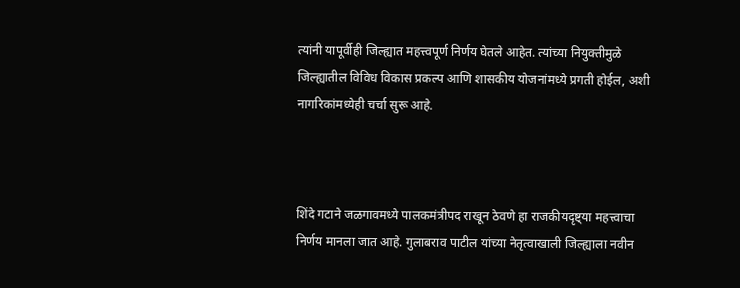त्यांनी यापूर्वीही जिल्ह्यात महत्त्वपूर्ण निर्णय घेतले आहेत. त्यांच्या नियुक्तीमुळे जिल्ह्यातील विविध विकास प्रकल्प आणि शासकीय योजनांमध्ये प्रगती होईल, अशी नागरिकांमध्येही चर्चा सुरू आहे.



शिंदे गटाने जळगावमध्ये पालकमंत्रीपद राखून ठेवणे हा राजकीयदृष्ट्या महत्त्वाचा निर्णय मानला जात आहे. गुलाबराव पाटील यांच्या नेतृत्वाखाली जिल्ह्याला नवीन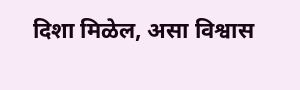दिशा मिळेल, असा विश्वास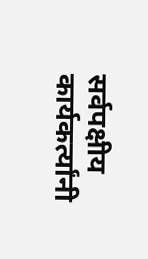सर्वपक्षीय कार्यकर्त्यांनी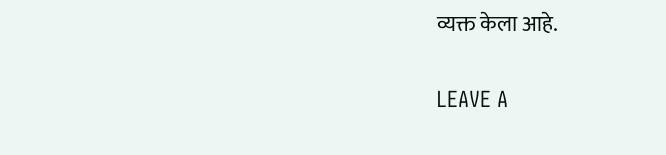व्यक्त केला आहे.

LEAVE A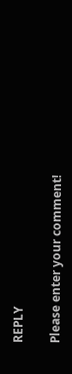REPLY

Please enter your comment!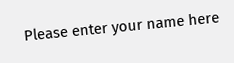Please enter your name here